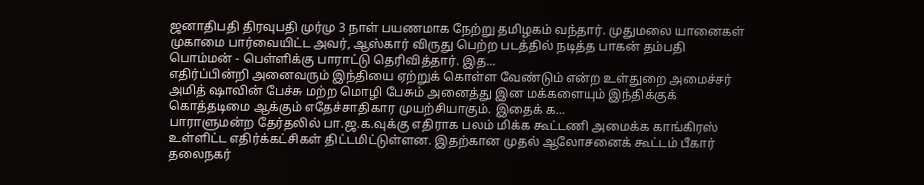ஜனாதிபதி திரவுபதி முர்மு 3 நாள் பயணமாக நேற்று தமிழகம் வந்தார். முதுமலை யானைகள் முகாமை பார்வையிட்ட அவர், ஆஸ்கார் விருது பெற்ற படத்தில் நடித்த பாகன் தம்பதி பொம்மன் - பெள்ளிக்கு பாராட்டு தெரிவித்தார். இத...
எதிர்ப்பின்றி அனைவரும் இந்தியை ஏற்றுக் கொள்ள வேண்டும் என்ற உள்துறை அமைச்சர் அமித் ஷாவின் பேச்சு மற்ற மொழி பேசும் அனைத்து இன மக்களையும் இந்திக்குக் கொத்தடிமை ஆக்கும் எதேச்சாதிகார முயற்சியாகும். இதைக் க...
பாராளுமன்ற தேர்தலில் பா.ஜ.க.வுக்கு எதிராக பலம் மிக்க கூட்டணி அமைக்க காங்கிரஸ் உள்ளிட்ட எதிர்க்கட்சிகள் திட்டமிட்டுள்ளன. இதற்கான முதல் ஆலோசனைக் கூட்டம் பீகார் தலைநகர்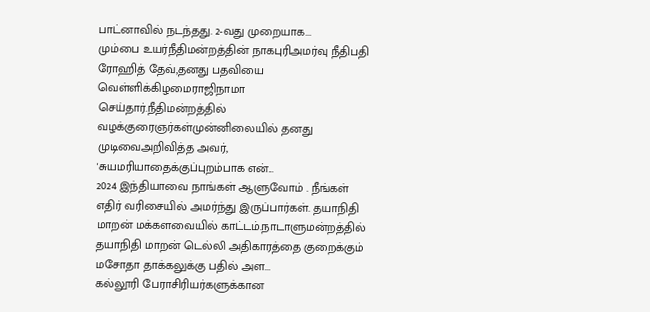பாட்னாவில் நடந்தது. 2-வது முறையாக...
மும்பை உயர்நீதிமன்றத்தின் நாகபுரிஅமர்வு நீதிபதி ரோஹித் தேவ்,தனது பதவியை வெள்ளிக்கிழமைராஜிநாமா செய்தார்.நீதிமன்றத்தில் வழக்குரைஞர்கள்முன்னிலையில் தனது முடிவைஅறிவித்த அவர், 'சுயமரியாதைக்குப்புறம்பாக என்...
2024 இந்தியாவை நாங்கள் ஆளுவோம் . நீங்கள் எதிர் வரிசையில் அமர்ந்து இருப்பார்கள். தயாநிதி மாறன் மக்களவையில் காட்டம்.நாடாளுமன்றத்தில் தயாநிதி மாறன் டெல்லி அதிகாரத்தை குறைக்கும் மசோதா தாக்கலுக்கு பதில் அள...
கல்லூரி பேராசிரியர்களுக்கான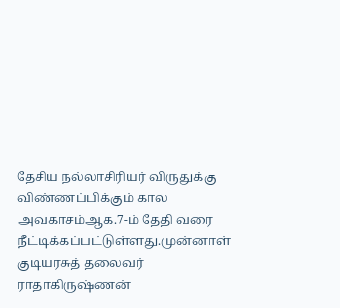தேசிய நல்லாசிரியர் விருதுக்கு விண்ணப்பிக்கும் கால அவகாசம்ஆக.7-ம் தேதி வரை நீட்டிக்கப்பட்டுள்ளது.முன்னாள் குடியரசுத் தலைவர் ராதாகிருஷ்ணன்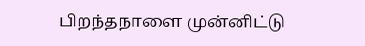பிறந்தநாளை முன்னிட்டு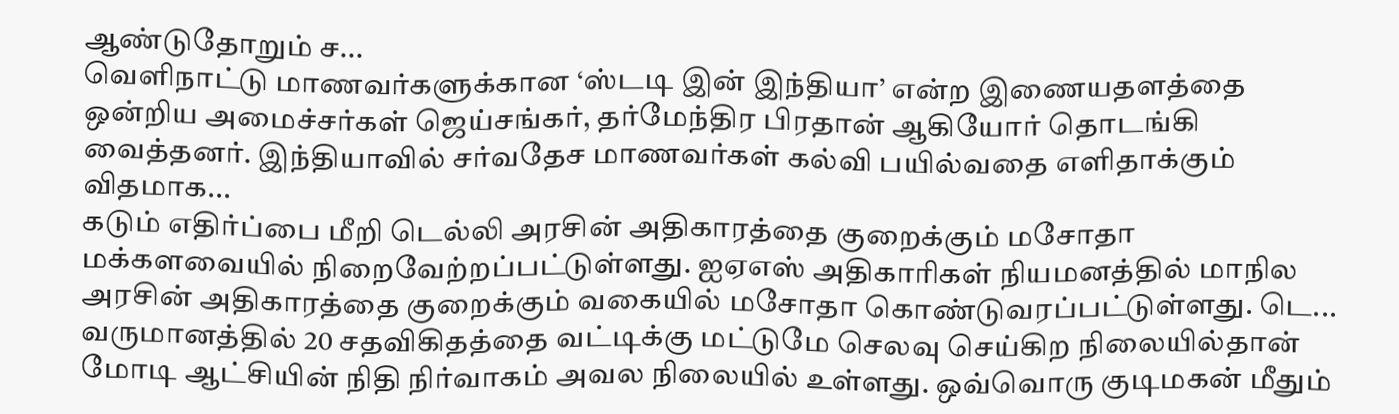ஆண்டுதோறும் ச...
வௌிநாட்டு மாணவர்களுக்கான ‘ஸ்டடி இன் இந்தியா’ என்ற இணையதளத்தை ஒன்றிய அமைச்சர்கள் ஜெய்சங்கர், தர்மேந்திர பிரதான் ஆகியோர் தொடங்கி வைத்தனர். இந்தியாவில் சர்வதேச மாணவர்கள் கல்வி பயில்வதை எளிதாக்கும் விதமாக...
கடும் எதிர்ப்பை மீறி டெல்லி அரசின் அதிகாரத்தை குறைக்கும் மசோதா மக்களவையில் நிறைவேற்றப்பட்டுள்ளது. ஐஏஎஸ் அதிகாரிகள் நியமனத்தில் மாநில அரசின் அதிகாரத்தை குறைக்கும் வகையில் மசோதா கொண்டுவரப்பட்டுள்ளது. டெ...
வருமானத்தில் 20 சதவிகிதத்தை வட்டிக்கு மட்டுமே செலவு செய்கிற நிலையில்தான் மோடி ஆட்சியின் நிதி நிர்வாகம் அவல நிலையில் உள்ளது. ஒவ்வொரு குடிமகன் மீதும்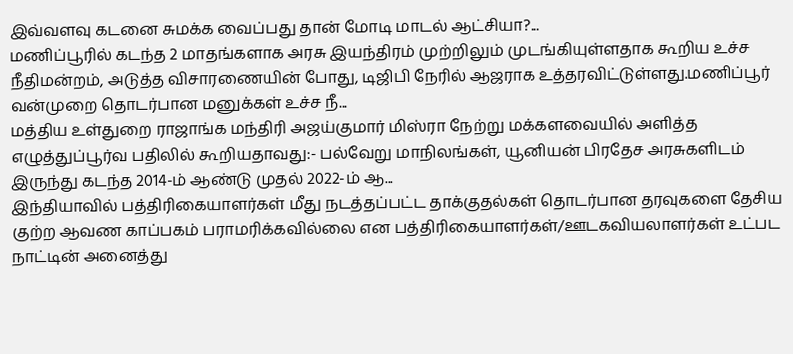இவ்வளவு கடனை சுமக்க வைப்பது தான் மோடி மாடல் ஆட்சியா?...
மணிப்பூரில் கடந்த 2 மாதங்களாக அரசு இயந்திரம் முற்றிலும் முடங்கியுள்ளதாக கூறிய உச்ச நீதிமன்றம், அடுத்த விசாரணையின் போது, டிஜிபி நேரில் ஆஜராக உத்தரவிட்டுள்ளது.மணிப்பூர் வன்முறை தொடர்பான மனுக்கள் உச்ச நீ...
மத்திய உள்துறை ராஜாங்க மந்திரி அஜய்குமார் மிஸ்ரா நேற்று மக்களவையில் அளித்த எழுத்துப்பூர்வ பதிலில் கூறியதாவது:- பல்வேறு மாநிலங்கள், யூனியன் பிரதேச அரசுகளிடம் இருந்து கடந்த 2014-ம் ஆண்டு முதல் 2022-ம் ஆ...
இந்தியாவில் பத்திரிகையாளர்கள் மீது நடத்தப்பட்ட தாக்குதல்கள் தொடர்பான தரவுகளை தேசிய குற்ற ஆவண காப்பகம் பராமரிக்கவில்லை என பத்திரிகையாளர்கள்/ஊடகவியலாளர்கள் உட்பட நாட்டின் அனைத்து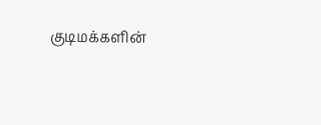குடிமக்களின்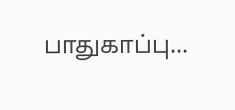பாதுகாப்பு...